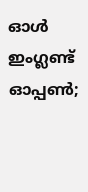ഓൾ ഇംഗ്ലണ്ട് ഓപ്പൺ;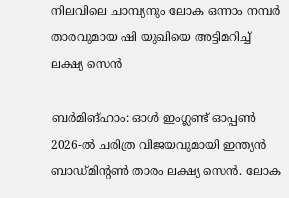നിലവിലെ ചാമ്പ്യനും ലോക ഒന്നാം നമ്പർ താരവുമായ ഷി യുഖിയെ അട്ടിമറിച്ച് ലക്ഷ്യ സെൻ

ബർമിങ്ഹാം: ഓൾ ഇംഗ്ലണ്ട് ഓപ്പൺ 2026-ൽ ചരിത്ര വിജയവുമായി ഇന്ത്യൻ ബാഡ്മിന്റൺ താരം ലക്ഷ്യ സെൻ. ലോക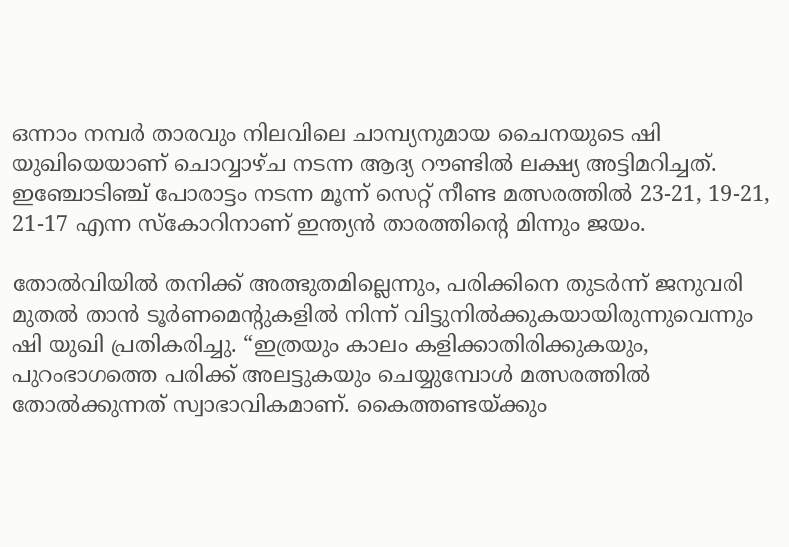ഒന്നാം നമ്പർ താരവും നിലവിലെ ചാമ്പ്യനുമായ ചൈനയുടെ ഷി യുഖിയെയാണ് ചൊവ്വാഴ്ച നടന്ന ആദ്യ റൗണ്ടിൽ ലക്ഷ്യ അട്ടിമറിച്ചത്. ഇഞ്ചോടിഞ്ച് പോരാട്ടം നടന്ന മൂന്ന് സെറ്റ് നീണ്ട മത്സരത്തിൽ 23-21, 19-21, 21-17 എന്ന സ്കോറിനാണ് ഇന്ത്യൻ താരത്തിന്റെ മിന്നും ജയം.

തോൽവിയിൽ തനിക്ക് അത്ഭുതമില്ലെന്നും, പരിക്കിനെ തുടർന്ന് ജനുവരി മുതൽ താൻ ടൂർണമെന്റുകളിൽ നിന്ന് വിട്ടുനിൽക്കുകയായിരുന്നുവെന്നും ഷി യുഖി പ്രതികരിച്ചു. “ഇത്രയും കാലം കളിക്കാതിരിക്കുകയും, പുറംഭാഗത്തെ പരിക്ക് അലട്ടുകയും ചെയ്യുമ്പോൾ മത്സരത്തിൽ തോൽക്കുന്നത് സ്വാഭാവികമാണ്. കൈത്തണ്ടയ്ക്കും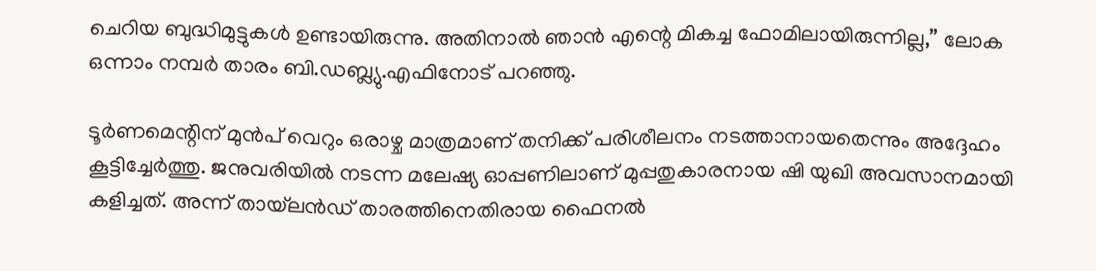ചെറിയ ബുദ്ധിമുട്ടുകൾ ഉണ്ടായിരുന്നു. അതിനാൽ ഞാൻ എന്റെ മികച്ച ഫോമിലായിരുന്നില്ല,” ലോക ഒന്നാം നമ്പർ താരം ബി.ഡബ്ല്യു.എഫിനോട് പറഞ്ഞു.

ടൂർണമെന്റിന് മുൻപ് വെറും ഒരാഴ്ച മാത്രമാണ് തനിക്ക് പരിശീലനം നടത്താനായതെന്നും അദ്ദേഹം കൂട്ടിച്ചേർത്തു. ജനുവരിയിൽ നടന്ന മലേഷ്യ ഓപ്പണിലാണ് മുപ്പതുകാരനായ ഷി യുഖി അവസാനമായി കളിച്ചത്. അന്ന് തായ്‌ലൻഡ് താരത്തിനെതിരായ ഫൈനൽ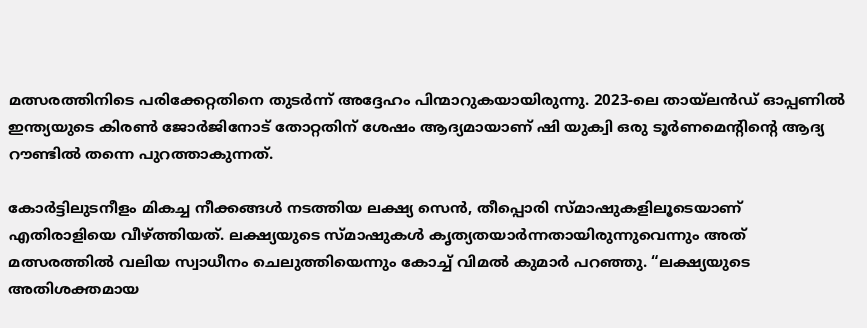മത്സരത്തിനിടെ പരിക്കേറ്റതിനെ തുടർന്ന് അദ്ദേഹം പിന്മാറുകയായിരുന്നു. 2023-ലെ തായ്‌ലൻഡ് ഓപ്പണിൽ ഇന്ത്യയുടെ കിരൺ ജോർജിനോട് തോറ്റതിന് ശേഷം ആദ്യമായാണ് ഷി യുക്വി ഒരു ടൂർണമെന്റിന്റെ ആദ്യ റൗണ്ടിൽ തന്നെ പുറത്താകുന്നത്.

കോർട്ടിലുടനീളം മികച്ച നീക്കങ്ങൾ നടത്തിയ ലക്ഷ്യ സെൻ, തീപ്പൊരി സ്മാഷുകളിലൂടെയാണ് എതിരാളിയെ വീഴ്ത്തിയത്. ലക്ഷ്യയുടെ സ്മാഷുകൾ കൃത്യതയാർന്നതായിരുന്നുവെന്നും അത് മത്സരത്തിൽ വലിയ സ്വാധീനം ചെലുത്തിയെന്നും കോച്ച് വിമൽ കുമാർ പറഞ്ഞു. “ലക്ഷ്യയുടെ അതിശക്തമായ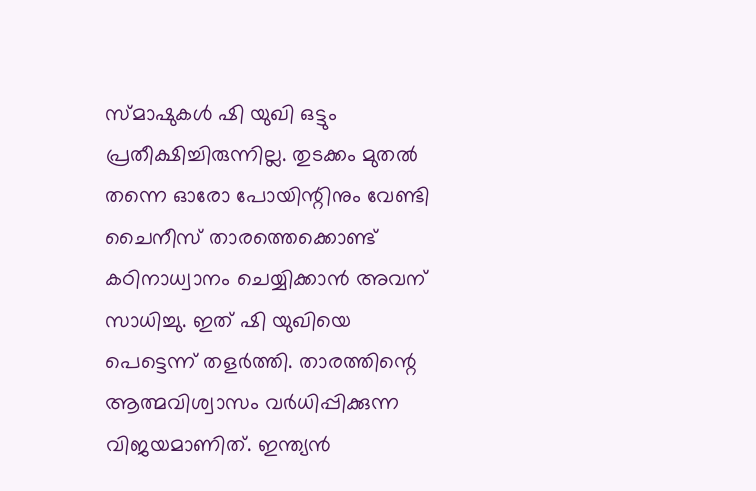സ്മാഷുകൾ ഷി യുഖി ഒട്ടും പ്രതീക്ഷിച്ചിരുന്നില്ല. തുടക്കം മുതൽ തന്നെ ഓരോ പോയിന്റിനും വേണ്ടി ചൈനീസ് താരത്തെക്കൊണ്ട് കഠിനാധ്വാനം ചെയ്യിക്കാൻ അവന് സാധിച്ചു. ഇത് ഷി യുഖിയെ പെട്ടെന്ന് തളർത്തി. താരത്തിന്റെ ആത്മവിശ്വാസം വർധിപ്പിക്കുന്ന വിജയമാണിത്. ഇന്ത്യൻ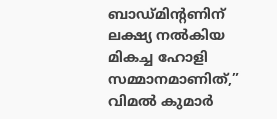ബാഡ്മിന്റണിന് ലക്ഷ്യ നൽകിയ മികച്ച ഹോളി സമ്മാനമാണിത്,” വിമൽ കുമാർ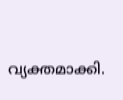വ്യക്തമാക്കി.